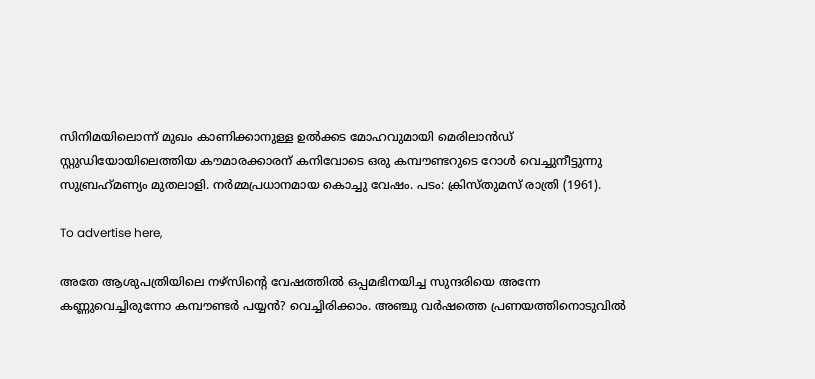സിനിമയിലൊന്ന് മുഖം കാണിക്കാനുള്ള ഉൽക്കട മോഹവുമായി മെരിലാൻഡ് സ്റ്റുഡിയോയിലെത്തിയ കൗമാരക്കാരന് കനിവോടെ ഒരു കമ്പൗണ്ടറുടെ റോൾ വെച്ചുനീട്ടുന്നു സുബ്രഹ്‌മണ്യം മുതലാളി. നർമ്മപ്രധാനമായ കൊച്ചു വേഷം. പടം: ക്രിസ്തുമസ് രാത്രി (1961).

To advertise here,

അതേ ആശുപത്രിയിലെ നഴ്സിന്റെ വേഷത്തിൽ ഒപ്പമഭിനയിച്ച സുന്ദരിയെ അന്നേ കണ്ണുവെച്ചിരുന്നോ കമ്പൗണ്ടർ പയ്യൻ? വെച്ചിരിക്കാം. അഞ്ചു വർഷത്തെ പ്രണയത്തിനൊടുവിൽ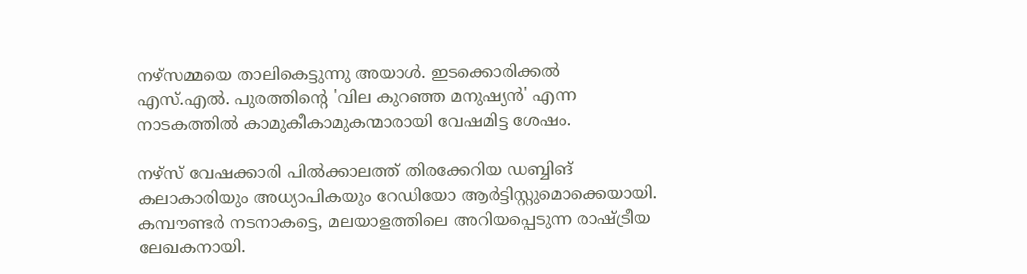നഴ്സമ്മയെ താലികെട്ടുന്നു അയാൾ. ഇടക്കൊരിക്കൽ എസ്.എൽ. പുരത്തിന്റെ 'വില കുറഞ്ഞ മനുഷ്യൻ' എന്ന നാടകത്തിൽ കാമുകീകാമുകന്മാരായി വേഷമിട്ട ശേഷം.

നഴ്സ് വേഷക്കാരി പിൽക്കാലത്ത് തിരക്കേറിയ ഡബ്ബിങ് കലാകാരിയും അധ്യാപികയും റേഡിയോ ആർട്ടിസ്റ്റുമൊക്കെയായി. കമ്പൗണ്ടർ നടനാകട്ടെ, മലയാളത്തിലെ അറിയപ്പെടുന്ന രാഷ്ട്രീയ ലേഖകനായി.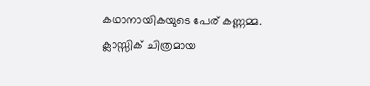കഥാനായികയുടെ പേര് കണ്ണമ്മ. ക്ലാസ്സിക് ചിത്രമായ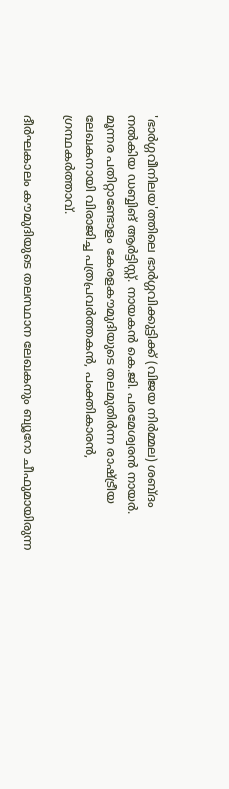'ഭാർഗ്ഗവീനിലയ'ത്തിലെ ഭാർഗ്ഗവിക്കുട്ടിക്ക് (വിജയ നിർമ്മല) ശബ്ദം നൽകിയ ഡബ്ബിങ് ആർട്ടിസ്റ്റ്. നായകൻ കെ.ജി. പരമേശ്വരൻ നായർ. മൂന്നര പതിറ്റാണ്ടോളം കേരളകൗമുദിയുടെ തലമുതിർന്ന രാഷ്ട്രീയ ലേഖകനായി വിരാജിച്ച പത്രപ്രവർത്തകൻ, പംക്തികാരൻ, ഗ്രന്ഥകർത്താവ്.

ദീർഘകാലം കൗമുദിയുടെ തലസ്ഥാന ലേഖകനും ബ്യൂറോ ചീഫുമായിരുന്ന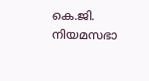കെ.ജി. നിയമസഭാ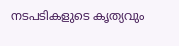നടപടികളുടെ കൃത്യവും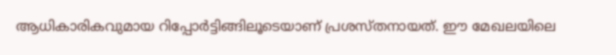ആധികാരികവുമായ റിപ്പോർട്ടിങ്ങിലൂടെയാണ് പ്രശസ്തനായത്. ഈ മേഖലയിലെ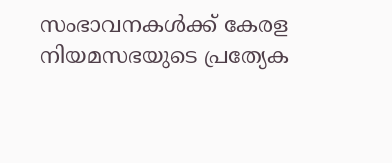സംഭാവനകൾക്ക് കേരള നിയമസഭയുടെ പ്രത്യേക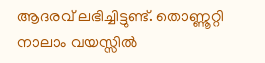ആദരവ് ലഭിച്ചിട്ടുണ്ട്. തൊണ്ണൂറ്റി നാലാം വയസ്സിൽ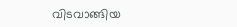വിടവാങ്ങിയ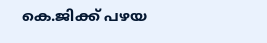കെ.ജിക്ക് പഴയ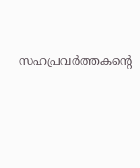സഹപ്രവർത്തകന്റെ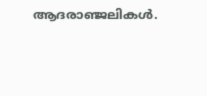ആദരാഞ്ജലികൾ.